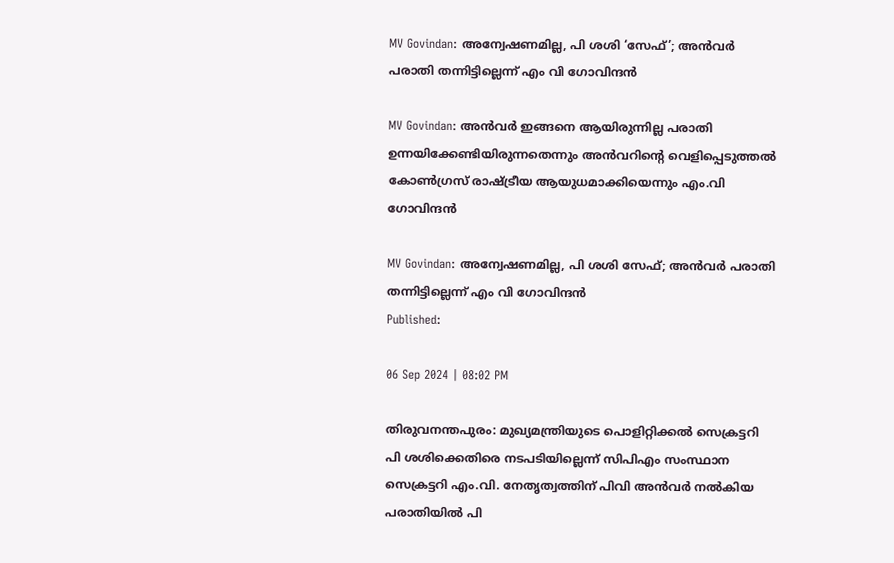MV Govindan: അന്വേഷണമില്ല, പി ശശി ‘സേഫ്’; അൻവർ പരാതി തന്നിട്ടില്ലെന്ന് എം വി ഗോവിന്ദൻ‍

MV Govindan: അൻവർ ഇങ്ങനെ ആയിരുന്നില്ല പരാതി ഉന്നയിക്കേണ്ടിയിരുന്നതെന്നും അൻവറിന്റെ വെളിപ്പെടുത്തൽ കോൺഗ്രസ് രാഷ്ട്രീയ ആയുധമാക്കിയെന്നും എം.വി ഗോവിന്ദൻ

MV Govindan: അന്വേഷണമില്ല, പി ശശി സേഫ്; അൻവർ പരാതി തന്നിട്ടില്ലെന്ന് എം വി ഗോവിന്ദൻ‍
Published:

06 Sep 2024 | 08:02 PM

തിരുവനന്തപുരം: മുഖ്യമന്ത്രിയുടെ പൊളിറ്റിക്കൽ സെക്രട്ടറി പി ശശിക്കെതിരെ നടപടിയില്ലെന്ന് സിപിഎം സംസ്ഥാന സെക്രട്ടറി എം.വി. നേതൃത്വത്തിന് പിവി അൻവർ നൽകിയ പരാതിയിൽ പി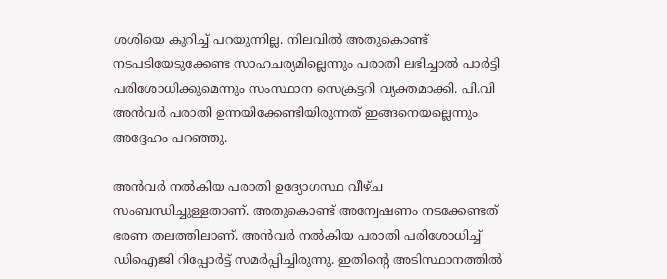ശശിയെ കുറിച്ച് പറയുന്നില്ല. നിലവിൽ അതുകൊണ്ട് നടപടിയേടുക്കേണ്ട സാഹചര്യമില്ലെന്നും പരാതി ലഭിച്ചാൽ പാർട്ടി പരിശോധിക്കുമെന്നും സംസ്ഥാന സെക്രട്ടറി വ്യക്തമാക്കി. പി.വി അൻവർ പരാതി ഉന്നയിക്കേണ്ടിയിരുന്നത് ഇങ്ങനെയല്ലെന്നും അദ്ദേഹം പറഞ്ഞു.

അൻവർ നൽകിയ പരാതി ഉദ്യോഗസ്ഥ വീഴ്ച സംബന്ധിച്ചുള്ളതാണ്. അതുകൊണ്ട് അന്വേഷണം നടക്കേണ്ടത് ഭരണ തലത്തിലാണ്. അൻവർ നൽകിയ പരാതി പരിശോധിച്ച് ഡിഐജി റിപ്പോർട്ട് സമർപ്പിച്ചിരുന്നു. ഇതിന്റെ അടിസ്ഥാനത്തിൽ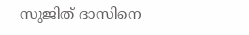സുജിത് ദാസിനെ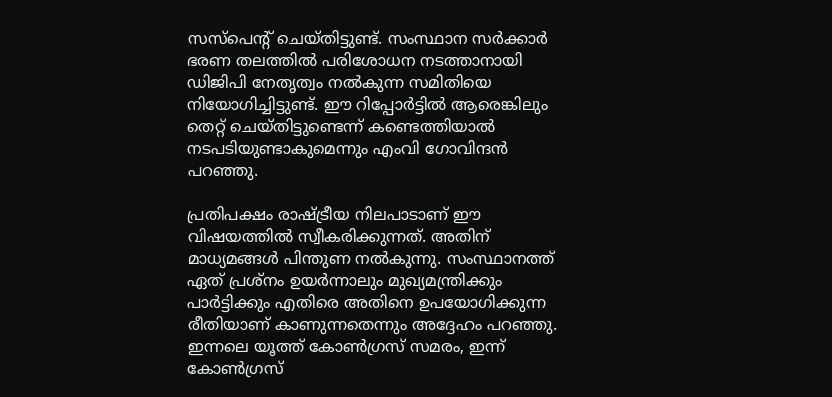സസ്പെന്റ് ചെയ്തിട്ടുണ്ട്. സംസ്ഥാന സർക്കാർ ഭരണ തലത്തിൽ പരിശോധന നടത്താനായി ഡിജിപി നേതൃത്വം നൽകുന്ന സമിതിയെ നിയോഗിച്ചിട്ടുണ്ട്. ഈ റിപ്പോർട്ടിൽ ആരെങ്കിലും തെറ്റ് ചെയ്തിട്ടുണ്ടെന്ന് കണ്ടെത്തിയാൽ നടപടിയുണ്ടാകുമെന്നും എംവി ഗോവിന്ദൻ പറഞ്ഞു.

പ്രതിപക്ഷം രാഷ്ട്രീയ നിലപാടാണ് ഈ വിഷയത്തിൽ സ്വീകരിക്കുന്നത്. അതിന് മാധ്യമങ്ങൾ പിന്തുണ നൽകുന്നു. സംസ്ഥാനത്ത് ഏത് പ്രശ്നം ഉയർന്നാലും മുഖ്യമന്ത്രിക്കും പാർട്ടിക്കും എതിരെ അതിനെ ഉപയോഗിക്കുന്ന രീതിയാണ് കാണുന്നതെന്നും അദ്ദേഹം പറഞ്ഞു. ഇന്നലെ യൂത്ത് കോൺഗ്രസ് സമരം, ഇന്ന് കോൺഗ്രസ്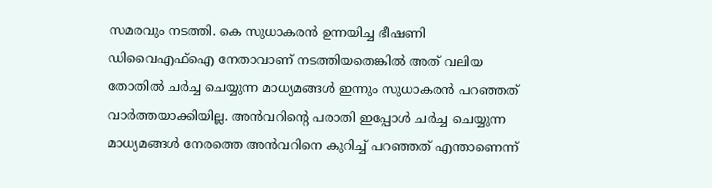സമരവും നടത്തി. കെ സുധാകരൻ ഉന്നയിച്ച ഭീഷണി ഡിവൈഎഫ്ഐ നേതാവാണ് നടത്തിയതെങ്കിൽ അത് വലിയ തോതിൽ ചർച്ച ചെയ്യുന്ന മാധ്യമങ്ങൾ ഇന്നും സുധാകരൻ പറഞ്ഞത് വാർത്തയാക്കിയില്ല. അൻവറിൻ്റെ പരാതി ഇപ്പോൾ ചർച്ച ചെയ്യുന്ന മാധ്യമങ്ങൾ നേരത്തെ അൻവറിനെ കുറിച്ച് പറഞ്ഞത് എന്താണെന്ന്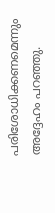പരിശോധിക്കണമെന്നും അദ്ദേഹം പറഞ്ഞു.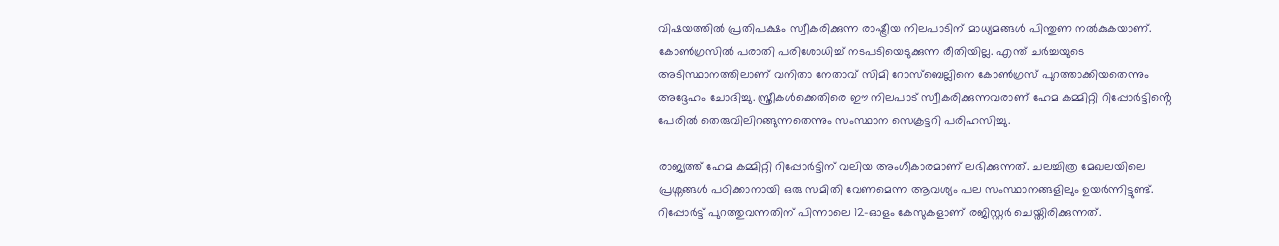വിഷയത്തിൽ പ്രതിപക്ഷം സ്വീകരിക്കുന്ന രാഷ്ട്രീയ നിലപാടിന് മാധ്യമങ്ങൾ പിന്തുണ നൽകുകയാണ്. കോൺഗ്രസിൽ പരാതി പരിശോധിച്ച് നടപടിയെടുക്കുന്ന രീതിയില്ല. എന്ത് ചർച്ചയുടെ അടിസ്ഥാനത്തിലാണ് വനിതാ നേതാവ് സിമി റോസ്ബെല്ലിനെ കോൺഗ്രസ് പുറത്താക്കിയതെന്നും അദ്ദേഹം ചോദിച്ചു. സ്ത്രീകൾക്കെതിരെ ഈ നിലപാട് സ്വീകരിക്കുന്നവരാണ് ഹേമ കമ്മിറ്റി റിപ്പോർട്ടിൻ്റെ പേരിൽ തെരുവിലിറങ്ങുന്നതെന്നും സംസ്ഥാന സെക്രട്ടറി പരിഹസിച്ചു.

രാജ്യത്ത് ഹേമ കമ്മിറ്റി റിപ്പോർട്ടിന് വലിയ അംഗീകാരമാണ് ലഭിക്കുന്നത്. ചലച്ചിത്ര മേഖലയിലെ പ്രശ്നങ്ങൾ പഠിക്കാനായി ഒരു സമിതി വേണമെന്ന ആവശ്യം പല സംസ്ഥാനങ്ങളിലും ഉയർന്നിട്ടുണ്ട്. റിപ്പോർട്ട് പുറത്തുവന്നതിന് പിന്നാലെ 12-ഓളം കേസുകളാണ് രജിസ്റ്റർ ചെയ്തിരിക്കുന്നത്.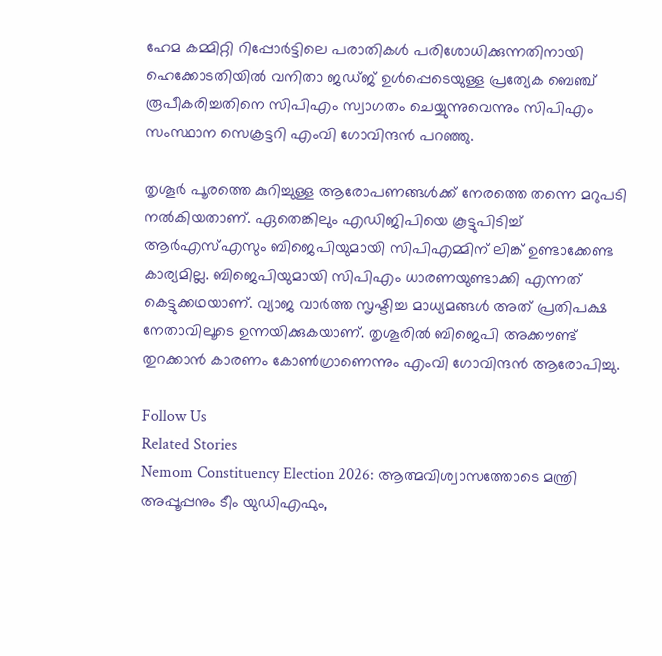ഹേമ കമ്മിറ്റി റിപ്പോർട്ടിലെ പരാതികൾ പരിശോധിക്കുന്നതിനായി ഹെക്കോടതിയിൽ വനിതാ ജഡ്ജ് ഉൾപ്പെടെയുള്ള പ്രത്യേക ബെഞ്ച് രൂപീകരിച്ചതിനെ സിപിഎം സ്വാഗതം ചെയ്യുന്നുവെന്നും സിപിഎം സംസ്ഥാന സെക്രട്ടറി എംവി ഗോവിന്ദ‍ൻ പറഞ്ഞു.

തൃശൂർ പൂരത്തെ കുറിച്ചുള്ള ആരോപണങ്ങൾക്ക് നേരത്തെ തന്നെ മറുപടി നൽകിയതാണ്. ഏതെങ്കിലും എഡിജിപിയെ കൂട്ടുപിടിച്ച് ആർഎസ്എസും ബിജെപിയുമായി സിപിഎമ്മിന് ലിങ്ക് ഉണ്ടാക്കേണ്ട കാര്യമില്ല. ബിജെപിയുമായി സിപിഎം ധാരണയുണ്ടാക്കി എന്നത് കെട്ടുക്കഥയാണ്. വ്യാജ വാർത്ത സൃഷ്ടിച്ച മാധ്യമങ്ങൾ അത് പ്രതിപക്ഷ നേതാവിലൂടെ ഉന്നയിക്കുകയാണ്. തൃശൂരിൽ ബിജെപി അക്കൗണ്ട് തുറക്കാൻ കാരണം കോൺഗ്രാണെന്നും എംവി ഗോവിന്ദൻ ആരോപിച്ചു.

Follow Us
Related Stories
Nemom Constituency Election 2026: ആത്മവിശ്വാസത്തോടെ മന്ത്രി അപ്പൂപ്പനും ടീം യുഡിഎഫും,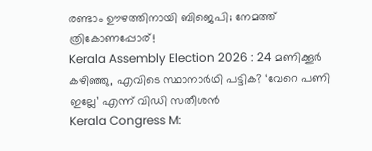രണ്ടാം ഊഴത്തിനായി ബിജെപി; നേമത്ത് ത്രികോണപ്പോര്!
Kerala Assembly Election 2026 : 24 മണിക്കൂർ കഴിഞ്ഞു, എവിടെ സ്ഥാനാർഥി പട്ടിക? ‘വേറെ പണി ഇല്ലേ’ എന്ന് വിഡി സതീശൻ
Kerala Congress M: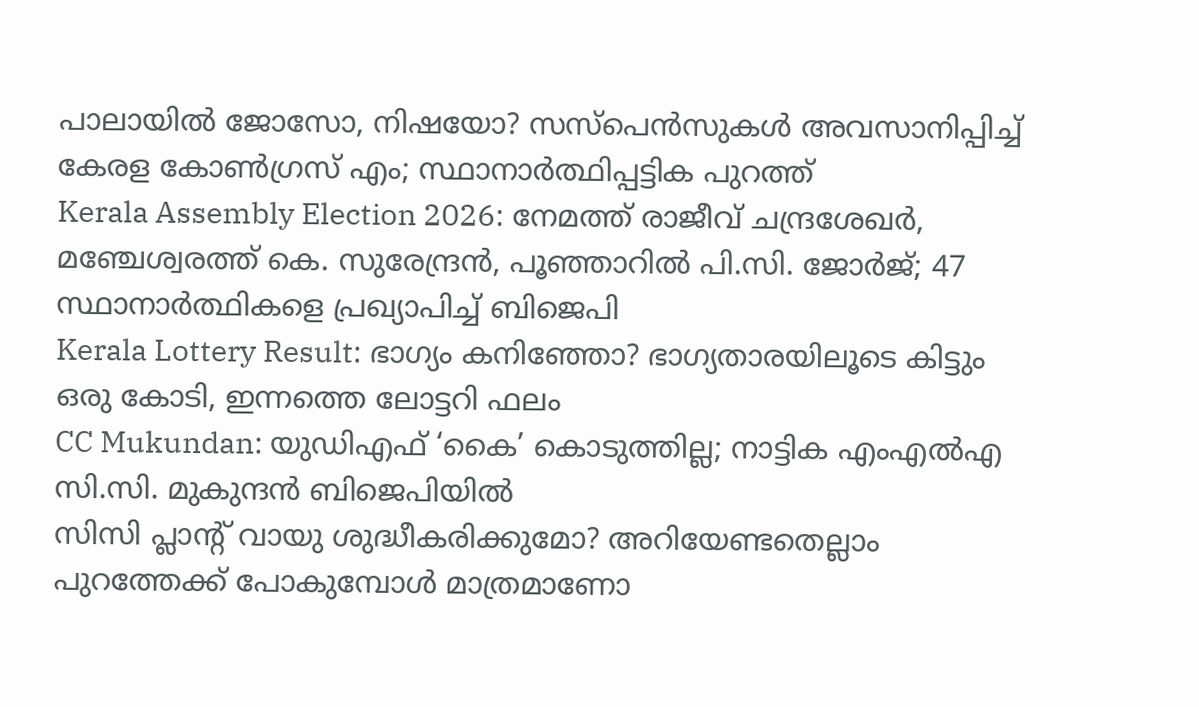പാലായില്‍ ജോസോ, നിഷയോ? സസ്‌പെന്‍സുകള്‍ അവസാനിപ്പിച്ച് കേരള കോണ്‍ഗ്രസ് എം; സ്ഥാനാര്‍ത്ഥിപ്പട്ടിക പുറത്ത്‌
Kerala Assembly Election 2026: നേമത്ത് രാജീവ് ചന്ദ്രശേഖര്‍, മഞ്ചേശ്വരത്ത് കെ. സുരേന്ദ്രന്‍, പൂഞ്ഞാറില്‍ പി.സി. ജോര്‍ജ്; 47 സ്ഥാനാര്‍ത്ഥികളെ പ്രഖ്യാപിച്ച് ബിജെപി
Kerala Lottery Result: ഭാഗ്യം കനിഞ്ഞോ? ഭാഗ്യതാരയിലൂടെ കിട്ടും ഒരു കോടി, ഇന്നത്തെ ലോട്ടറി ഫലം
CC Mukundan: യുഡിഎഫ് ‘കൈ’ കൊടുത്തില്ല; നാട്ടിക എംഎൽഎ സി.സി. മുകുന്ദൻ ബിജെപിയിൽ
സിസി പ്ലാന്‍റ് വായു ശുദ്ധീകരിക്കുമോ? അറിയേണ്ടതെല്ലാം
പുറത്തേക്ക് പോകുമ്പോള്‍ മാത്രമാണോ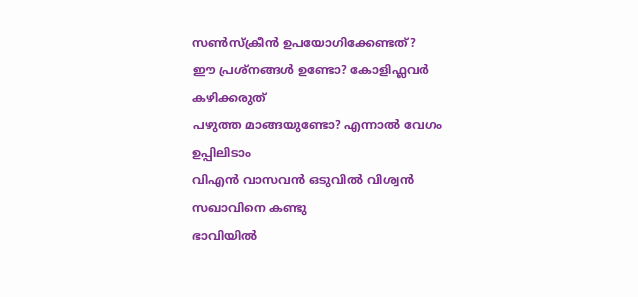സണ്‍സ്‌ക്രീന്‍ ഉപയോഗിക്കേണ്ടത്?
ഈ പ്രശ്നങ്ങൾ ഉണ്ടോ? കോളിഫ്ലവർ കഴിക്കരുത്
പഴുത്ത മാങ്ങയുണ്ടോ? എന്നാല്‍ വേഗം ഉപ്പിലിടാം
വിഎൻ വാസവൻ ഒടുവിൽ വിശ്വൻ സഖാവിനെ കണ്ടു
ഭാവിയില്‍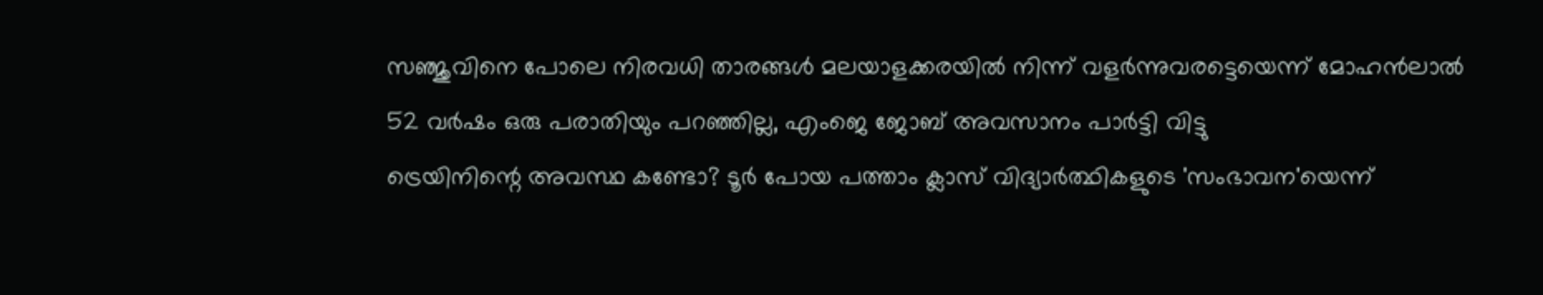സഞ്ജുവിനെ പോലെ നിരവധി താരങ്ങള്‍ മലയാളക്കരയില്‍ നിന്ന്‌ വളര്‍ന്നുവരട്ടെയെന്ന് മോഹന്‍ലാല്‍
52 വർഷം ഒരു പരാതിയും പറഞ്ഞില്ല, എംജെ ജോബ് അവസാനം പാർട്ടി വിട്ടു
ട്രെയിനിന്റെ അവസ്ഥ കണ്ടോ? ടൂര്‍ പോയ പത്താം ക്ലാസ് വിദ്യാര്‍ത്ഥികളുടെ 'സംഭാവന'യെന്ന്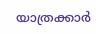യാത്രക്കാര്‍